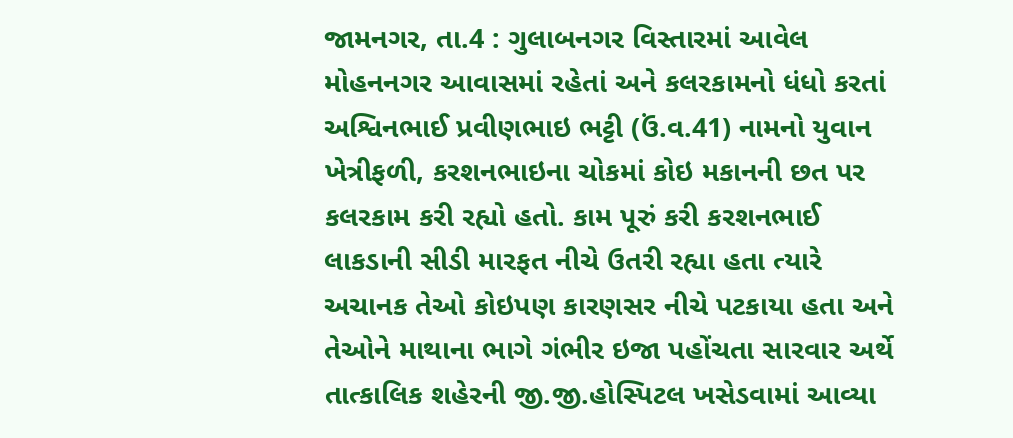જામનગર, તા.4 : ગુલાબનગર વિસ્તારમાં આવેલ મોહનનગર આવાસમાં રહેતાં અને કલરકામનો ધંધો કરતાં અશ્વિનભાઈ પ્રવીણભાઇ ભટ્ટી (ઉં.વ.41) નામનો યુવાન ખેત્રીફળી, કરશનભાઇના ચોકમાં કોઇ મકાનની છત પર કલરકામ કરી રહ્યો હતો. કામ પૂરું કરી કરશનભાઈ લાકડાની સીડી મારફત નીચે ઉતરી રહ્યા હતા ત્યારે અચાનક તેઓ કોઇપણ કારણસર નીચે પટકાયા હતા અને તેઓને માથાના ભાગે ગંભીર ઇજા પહોંચતા સારવાર અર્થે તાત્કાલિક શહેરની જી.જી.હોસ્પિટલ ખસેડવામાં આવ્યા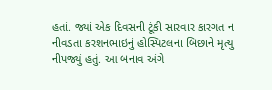હતાં. જ્યાં એક દિવસની ટૂંકી સારવાર કારગત ન નીવડતા કરશનભાઇનું હોસ્પિટલના બિછાને મૃત્યુ નીપજ્યું હતું. આ બનાવ અંગે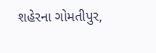શહેરના ગોમતીપુર,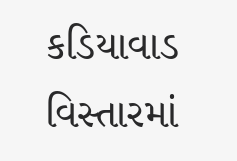કડિયાવાડ વિસ્તારમાં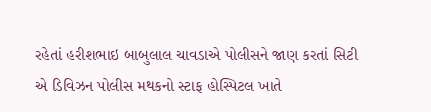રહેતાં હરીશભાઇ બાબુલાલ ચાવડાએ પોલીસને જાણ કરતાં સિટી એ ડિવિઝન પોલીસ મથકનો સ્ટાફ હોસ્પિટલ ખાતે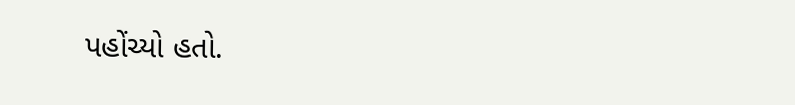પહોંચ્યો હતો.